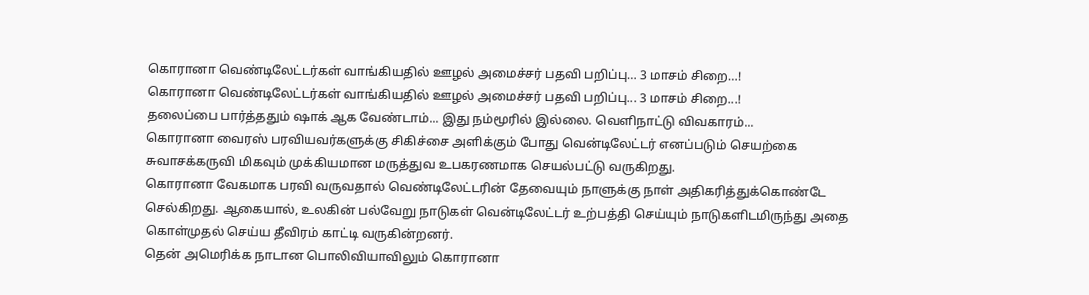கொரானா வெண்டிலேட்டர்கள் வாங்கியதில் ஊழல் அமைச்சர் பதவி பறிப்பு… 3 மாசம் சிறை…!
கொரானா வெண்டிலேட்டர்கள் வாங்கியதில் ஊழல் அமைச்சர் பதவி பறிப்பு... 3 மாசம் சிறை...!
தலைப்பை பார்த்ததும் ஷாக் ஆக வேண்டாம்... இது நம்மூரில் இல்லை. வெளிநாட்டு விவகாரம்...
கொரானா வைரஸ் பரவியவர்களுக்கு சிகிச்சை அளிக்கும் போது வென்டிலேட்டர் எனப்படும் செயற்கை சுவாசக்கருவி மிகவும் முக்கியமான மருத்துவ உபகரணமாக செயல்பட்டு வருகிறது.
கொரானா வேகமாக பரவி வருவதால் வெண்டிலேட்டரின் தேவையும் நாளுக்கு நாள் அதிகரித்துக்கொண்டே செல்கிறது. ஆகையால், உலகின் பல்வேறு நாடுகள் வென்டிலேட்டர் உற்பத்தி செய்யும் நாடுகளிடமிருந்து அதை கொள்முதல் செய்ய தீவிரம் காட்டி வருகின்றனர்.
தென் அமெரிக்க நாடான பொலிவியாவிலும் கொரானா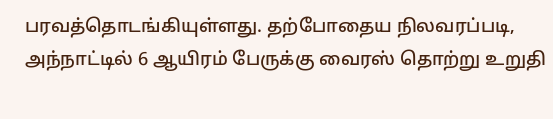பரவத்தொடங்கியுள்ளது. தற்போதைய நிலவரப்படி, அந்நாட்டில் 6 ஆயிரம் பேருக்கு வைரஸ் தொற்று உறுதி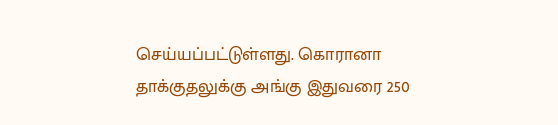செய்யப்பட்டுள்ளது. கொரானா தாக்குதலுக்கு அங்கு இதுவரை 250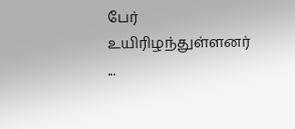பேர் உயிரிழந்துள்ளனர்
...